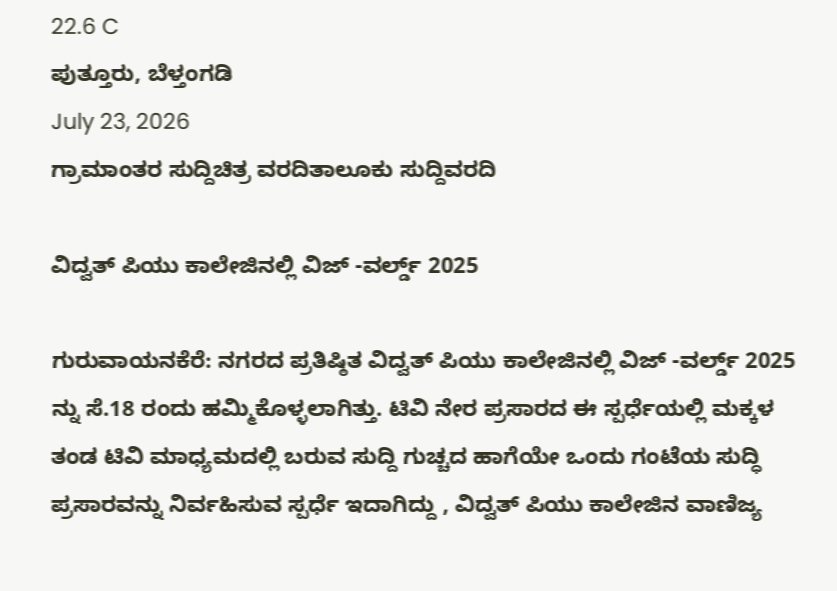22.6 C
ಪುತ್ತೂರು, ಬೆಳ್ತಂಗಡಿ
July 23, 2026
ಗ್ರಾಮಾಂತರ ಸುದ್ದಿಚಿತ್ರ ವರದಿತಾಲೂಕು ಸುದ್ದಿವರದಿ

ವಿದ್ವತ್ ಪಿಯು ಕಾಲೇಜಿನಲ್ಲಿ ವಿಜ್ -ವರ್ಲ್ಡ್ 2025

ಗುರುವಾಯನಕೆರೆ: ನಗರದ ಪ್ರತಿಷ್ಠಿತ ವಿದ್ವತ್ ಪಿಯು ಕಾಲೇಜಿನಲ್ಲಿ ವಿಜ್ -ವರ್ಲ್ಡ್ 2025 ನ್ನು ಸೆ.18 ರಂದು ಹಮ್ಮಿಕೊಳ್ಳಲಾಗಿತ್ತು. ಟಿವಿ ನೇರ ಪ್ರಸಾರದ ಈ ಸ್ಪರ್ಧೆಯಲ್ಲಿ ಮಕ್ಕಳ ತಂಡ ಟಿವಿ ಮಾಧ್ಯಮದಲ್ಲಿ ಬರುವ ಸುದ್ದಿ ಗುಚ್ಚದ ಹಾಗೆಯೇ ಒಂದು ಗಂಟೆಯ ಸುದ್ಧಿ ಪ್ರಸಾರವನ್ನು ನಿರ್ವಹಿಸುವ ಸ್ಪರ್ಧೆ ಇದಾಗಿದ್ದು , ವಿದ್ವತ್ ಪಿಯು ಕಾಲೇಜಿನ ವಾಣಿಜ್ಯ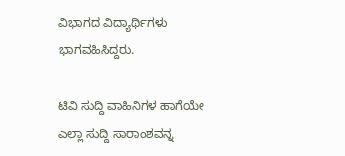ವಿಭಾಗದ ವಿದ್ಯಾರ್ಥಿಗಳು ಭಾಗವಹಿಸಿದ್ದರು.

ಟಿವಿ ಸುದ್ದಿ ವಾಹಿನಿಗಳ ಹಾಗೆಯೇ ಎಲ್ಲಾ ಸುದ್ದಿ ಸಾರಾಂಶವನ್ನ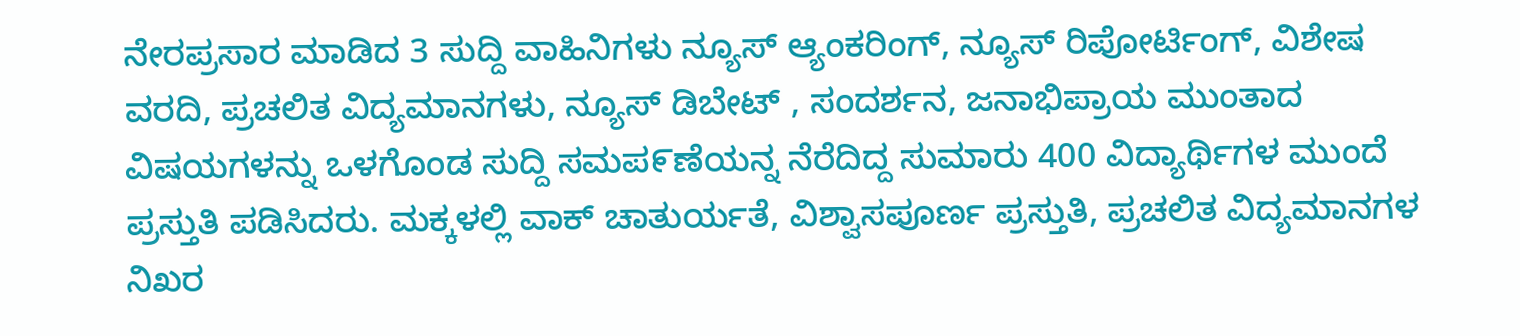ನೇರಪ್ರಸಾರ ಮಾಡಿದ 3 ಸುದ್ದಿ ವಾಹಿನಿಗಳು ನ್ಯೂಸ್ ಆ್ಯಂಕರಿಂಗ್, ನ್ಯೂಸ್ ರಿಪೋರ್ಟಿಂಗ್, ವಿಶೇಷ ವರದಿ, ಪ್ರಚಲಿತ ವಿದ್ಯಮಾನಗಳು, ನ್ಯೂಸ್ ಡಿಬೇಟ್ , ಸಂದರ್ಶನ, ಜನಾಭಿಪ್ರಾಯ ಮುಂತಾದ ವಿಷಯಗಳನ್ನು ಒಳಗೊಂಡ ಸುದ್ದಿ ಸಮಪ೯ಣೆಯನ್ನ ನೆರೆದಿದ್ದ ಸುಮಾರು 400 ವಿದ್ಯಾರ್ಥಿಗಳ ಮುಂದೆ ಪ್ರಸ್ತುತಿ ಪಡಿಸಿದರು. ಮಕ್ಕಳಲ್ಲಿ ವಾಕ್ ಚಾತುರ್ಯತೆ, ವಿಶ್ವಾಸಪೂರ್ಣ ಪ್ರಸ್ತುತಿ, ಪ್ರಚಲಿತ ವಿದ್ಯಮಾನಗಳ ನಿಖರ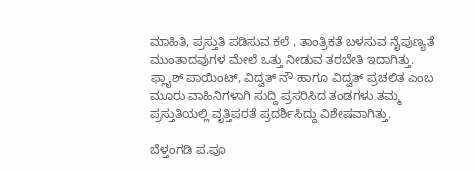ಮಾಹಿತಿ, ಪ್ರಸ್ತುತಿ ಪಡಿಸುವ ಕಲೆ , ತಾಂತ್ರಿಕತೆ ಬಳಸುವ ನೈಪುಣ್ಯತೆ ಮುಂತಾದವುಗಳ ಮೇಲೆ ಒತ್ತು ನೀಡುವ ತರಬೇತಿ ಇದಾಗಿತ್ತು. ಫ್ಲ್ಯಾಶ್ ಪಾಯಿಂಟ್, ವಿದ್ವತ್ ನೌ ಹಾಗೂ ವಿದ್ವತ್ ಪ್ರಚಲಿತ ಎಂಬ ಮೂರು ವಾಹಿನಿಗಳಾಗಿ ಸುದ್ದಿ ಪ್ರಸರಿಸಿದ ತಂಡಗಳು ತಮ್ಮ ಪ್ರಸ್ತುತಿಯಲ್ಲಿ ವೃತ್ತಿಪರತೆ ಪ್ರದರ್ಶಿಸಿದ್ದು ವಿಶೇಷವಾಗಿತ್ತು.

ಬೆಳ್ತಂಗಡಿ ಪ.ಪೂ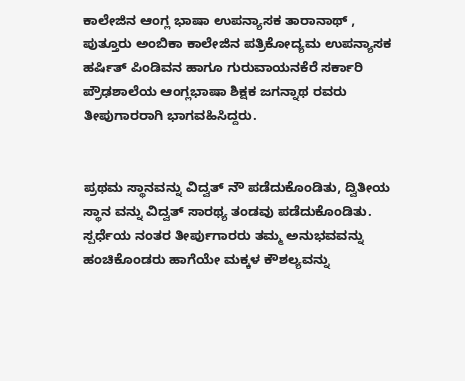ಕಾಲೇಜಿನ ಆಂಗ್ಲ ಭಾಷಾ ಉಪನ್ಯಾಸಕ ತಾರಾನಾಥ್ , ಪುತ್ತೂರು ಅಂಬಿಕಾ ಕಾಲೇಜಿನ ಪತ್ರಿಕೋದ್ಯಮ ಉಪನ್ಯಾಸಕ ಹರ್ಷಿತ್ ಪಿಂಡಿವನ ಹಾಗೂ ಗುರುವಾಯನಕೆರೆ ಸರ್ಕಾರಿ ಪ್ರೌಢಶಾಲೆಯ ಆಂಗ್ಲಭಾಷಾ ಶಿಕ್ಷಕ ಜಗನ್ನಾಥ ರವರು ತೀಪುಗಾರರಾಗಿ ಭಾಗವಹಿಸಿದ್ದರು.


ಪ್ರಥಮ ಸ್ಥಾನವನ್ನು ವಿದ್ವತ್ ನೌ ಪಡೆದುಕೊಂಡಿತು, ದ್ವಿತೀಯ ಸ್ಥಾನ ವನ್ನು ವಿದ್ವತ್ ಸಾರಥ್ಯ ತಂಡವು ಪಡೆದುಕೊಂಡಿತು.
ಸ್ಪರ್ಧೆಯ ನಂತರ ತೀರ್ಪುಗಾರರು ತಮ್ಮ ಅನುಭವವನ್ನು ಹಂಚಿಕೊಂಡರು ಹಾಗೆಯೇ ಮಕ್ಕಳ ಕೌಶಲ್ಯವನ್ನು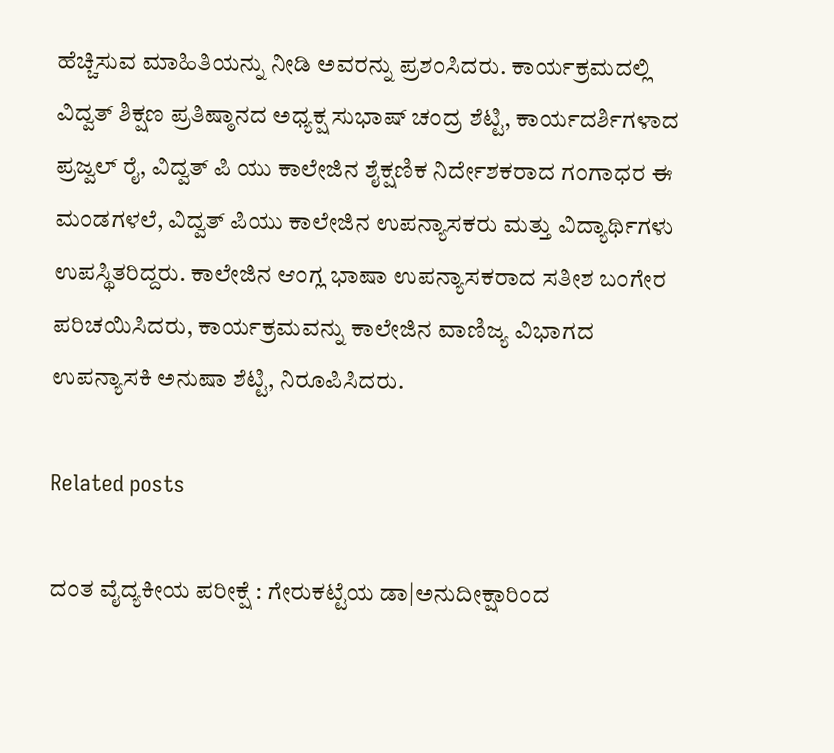ಹೆಚ್ಚಿಸುವ ಮಾಹಿತಿಯನ್ನು ನೀಡಿ ಅವರನ್ನು ಪ್ರಶಂಸಿದರು. ಕಾರ್ಯಕ್ರಮದಲ್ಲಿ ವಿದ್ವತ್ ಶಿಕ್ಷಣ ಪ್ರತಿಷ್ಠಾನದ ಅಧ್ಯಕ್ಷ ಸುಭಾಷ್ ಚಂದ್ರ ಶೆಟ್ಟಿ, ಕಾರ್ಯದರ್ಶಿಗಳಾದ ಪ್ರಜ್ವಲ್ ರೈ, ವಿದ್ವತ್ ಪಿ ಯು ಕಾಲೇಜಿನ ಶೈಕ್ಷಣಿಕ ನಿರ್ದೇಶಕರಾದ ಗಂಗಾಧರ ಈ ಮಂಡಗಳಲೆ, ವಿದ್ವತ್ ಪಿಯು ಕಾಲೇಜಿನ ಉಪನ್ಯಾಸಕರು ಮತ್ತು ವಿದ್ಯಾರ್ಥಿಗಳು ಉಪಸ್ಥಿತರಿದ್ದರು. ಕಾಲೇಜಿನ ಆಂಗ್ಲ ಭಾಷಾ ಉಪನ್ಯಾಸಕರಾದ ಸತೀಶ ಬಂಗೇರ ಪರಿಚಯಿಸಿದರು, ಕಾರ್ಯಕ್ರಮವನ್ನು ಕಾಲೇಜಿನ ವಾಣಿಜ್ಯ ವಿಭಾಗದ ಉಪನ್ಯಾಸಕಿ ಅನುಷಾ ಶೆಟ್ಟಿ, ನಿರೂಪಿಸಿದರು.

Related posts

ದಂತ ವೈದ್ಯಕೀಯ ಪರೀಕ್ಷೆ : ಗೇರುಕಟ್ಟೆಯ ಡಾ|ಅನುದೀಕ್ಷಾರಿಂದ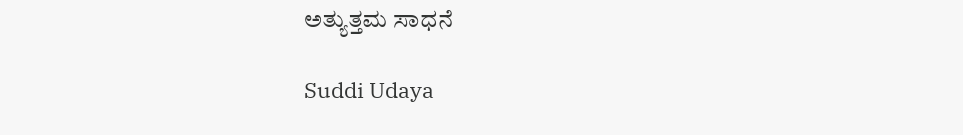ಅತ್ಯುತ್ತಮ ಸಾಧನೆ

Suddi Udaya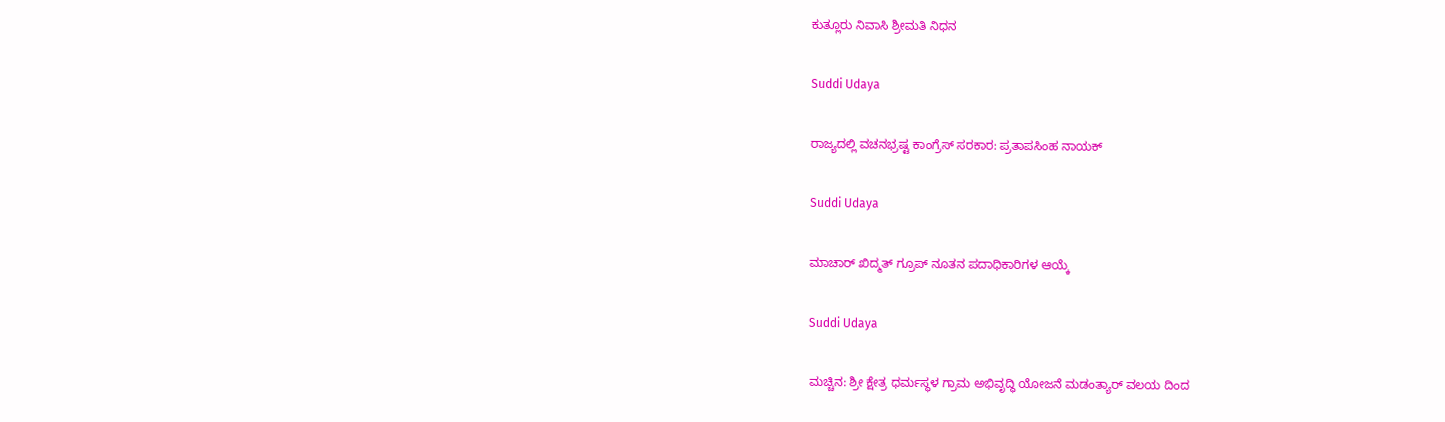ಕುತ್ಲೂರು ನಿವಾಸಿ ಶ್ರೀಮತಿ ನಿಧನ

Suddi Udaya

ರಾಜ್ಯದಲ್ಲಿ ವಚನಭ್ರಷ್ಟ ಕಾಂಗ್ರೆಸ್ ಸರಕಾರ: ಪ್ರತಾಪಸಿಂಹ ನಾಯಕ್

Suddi Udaya

ಮಾಚಾರ್‌ ಖಿದ್ಮತ್ ಗ್ರೂಪ್ ನೂತನ ಪದಾಧಿಕಾರಿಗಳ ಆಯ್ಕೆ

Suddi Udaya

ಮಚ್ಚಿನ: ಶ್ರೀ ಕ್ಷೇತ್ರ ಧರ್ಮಸ್ಥಳ ಗ್ರಾಮ ಅಭಿವೃದ್ಧಿ ಯೋಜನೆ ಮಡಂತ್ಯಾರ್ ವಲಯ ದಿಂದ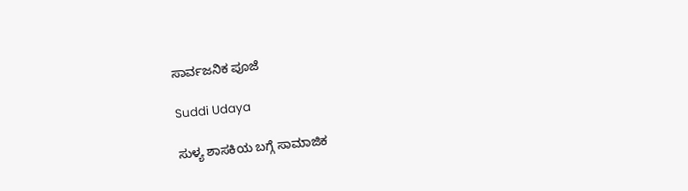ಸಾರ್ವಜನಿಕ ಪೂಜೆ

Suddi Udaya

ಸುಳ್ಯ ಶಾಸಕಿಯ ಬಗ್ಗೆ ಸಾಮಾಜಿಕ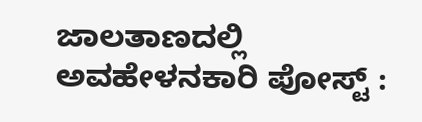ಜಾಲತಾಣದಲ್ಲಿ ಅವಹೇಳನಕಾರಿ ಪೋಸ್ಟ್ :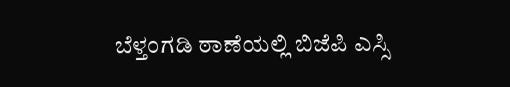ಬೆಳ್ತಂಗಡಿ ಠಾಣೆಯಲ್ಲಿ ಬಿಜೆಪಿ ಎಸ್ಸಿ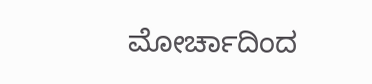ಮೋರ್ಚಾದಿಂದ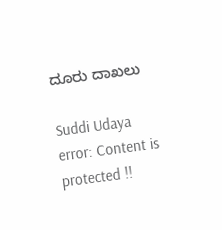ದೂರು ದಾಖಲು

Suddi Udaya
error: Content is protected !!